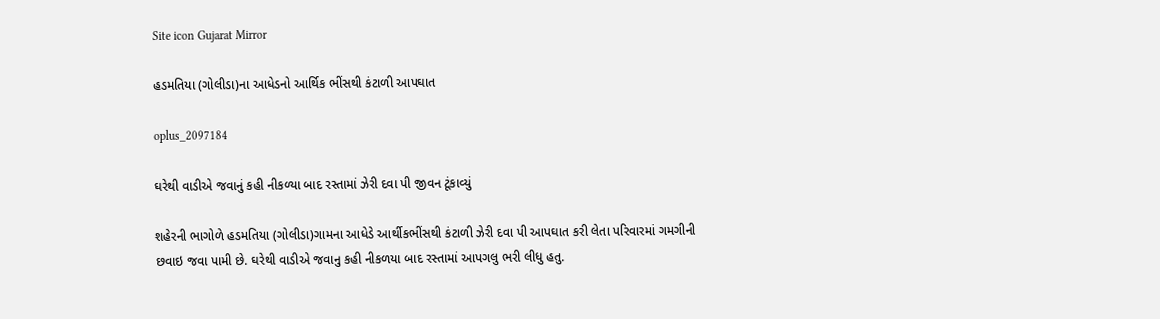Site icon Gujarat Mirror

હડમતિયા (ગોલીડા)ના આધેડનો આર્થિક ભીંસથી કંટાળી આપઘાત

oplus_2097184

ઘરેથી વાડીએ જવાનું કહી નીકળ્યા બાદ રસ્તામાં ઝેરી દવા પી જીવન ટૂંકાવ્યું

શહેરની ભાગોળે હડમતિયા (ગોલીડા)ગામના આધેડે આર્થીકભીંસથી કંટાળી ઝેરી દવા પી આપઘાત કરી લેતા પરિવારમાં ગમગીની છવાઇ જવા પામી છે. ઘરેથી વાડીએ જવાનુ કહી નીકળયા બાદ રસ્તામાં આપગલુ ભરી લીધુ હતુ.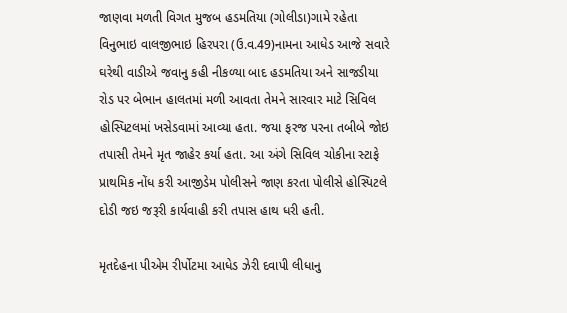જાણવા મળતી વિગત મુજબ હડમતિયા (ગોલીડા)ગામે રહેતા વિનુભાઇ વાલજીભાઇ હિરપરા (ઉ.વ.49)નામના આધેડ આજે સવારે ઘરેથી વાડીએ જવાનુ કહી નીકળ્યા બાદ હડમતિયા અને સાજડીયા રોડ પર બેભાન હાલતમાં મળી આવતા તેમને સારવાર માટે સિવિલ હોસ્પિટલમાં ખસેડવામાં આવ્યા હતા. જયા ફરજ પરના તબીબે જોઇ તપાસી તેમને મૃત જાહેર કર્યા હતા. આ અંગે સિવિલ ચોકીના સ્ટાફે પ્રાથમિક નોંધ કરી આજીડેમ પોલીસને જાણ કરતા પોલીસે હોસ્પિટલે દોડી જઇ જરૂરી કાર્યવાહી કરી તપાસ હાથ ધરી હતી.

મૃતદેહના પીએમ રીર્પોટમા આધેડ ઝેરી દવાપી લીધાનુ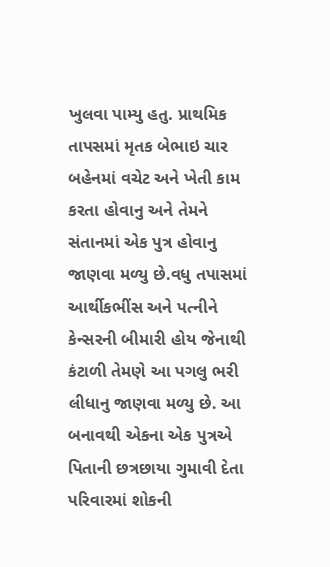ખુલવા પામ્યુ હતુ. પ્રાથમિક તાપસમાં મૃતક બેભાઇ ચાર બહેનમાં વચેટ અને ખેતી કામ કરતા હોવાનુ અને તેમને સંતાનમાં એક પુત્ર હોવાનુ જાણવા મળ્યુ છે.વધુ તપાસમાં આર્થીકભીંસ અને પત્નીને કેન્સરની બીમારી હોય જેનાથી કંટાળી તેમણે આ પગલુ ભરી લીધાનુ જાણવા મળ્યુ છે. આ બનાવથી એકના એક પુત્રએ પિતાની છત્રછાયા ગુમાવી દેતા પરિવારમાં શોકની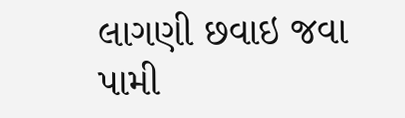લાગણી છવાઇ જવા પામી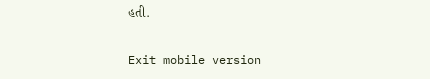હતી.

Exit mobile version